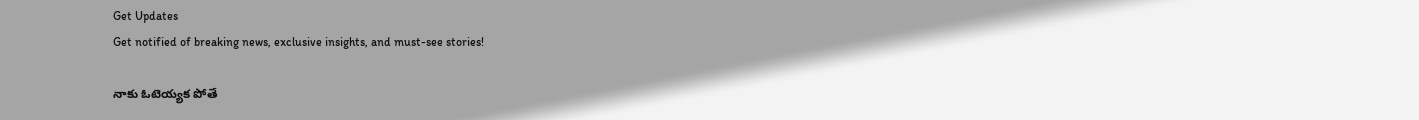Get Updates
Get notified of breaking news, exclusive insights, and must-see stories!

నాకు ఓటెయ్యక పోతే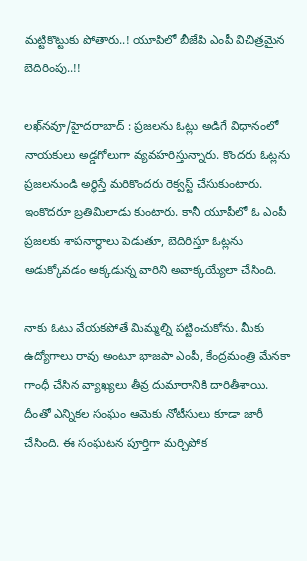మట్టికొట్టుకు పోతారు..! యూపిలో బీజేపి ఎంపీ విచిత్రమైన బెదిరింపు..!!

లఖ్‌నవూ/హైదరాబాద్ : ప్రజలను ఓట్లు అడిగే విధానంలో నాయకులు అడ్డగోలుగా వ్యవహరిస్తున్నారు. కొందరు ఓట్లను ప్రజలనుండి అర్థిస్తే మరికొందరు రెక్వస్ట్ చేసుకుంటారు. ఇంకొదరూ బ్రతిమిలాడు కుంటారు. కానీ యూపీలో ఓ ఎంపీ ప్రజలకు శాపనార్థాలు పెడుతూ, బెదిరిస్తూ ఓట్లను అడుక్కోవడం అక్కడున్న వారిని అవాక్కయ్యేలా చేసింది.

నాకు ఓటు వేయకపోతే మిమ్మల్ని పట్టించుకోను. మీకు ఉద్యోగాలు రావు అంటూ భాజపా ఎంపీ, కేంద్రమంత్రి మేనకా గాంధీ చేసిన వ్యాఖ్యలు తీవ్ర దుమారానికి దారితీశాయి. దీంతో ఎన్నికల సంఘం ఆమెకు నోటీసులు కూడా జారీ చేసింది. ఈ సంఘటన పూర్తిగా మర్చిపోక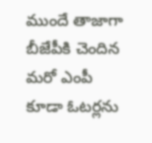ముందే తాజాగా బీజేపీకి చెందిన మరో ఎంపీ కూడా ఓటర్లను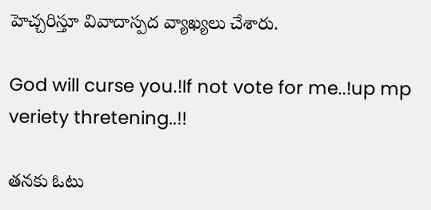హెచ్చరిస్తూ వివాదాస్పద వ్యాఖ్యలు చేశారు.

God will curse you.!If not vote for me..!up mp veriety thretening..!!

తనకు ఓటు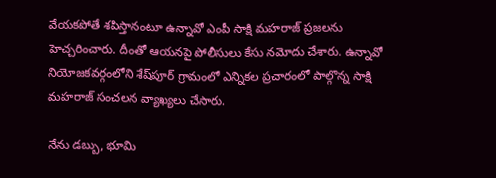వేయకపోతే శపిస్తానంటూ ఉన్నావో ఎంపీ సాక్షి మహరాజ్‌ ప్రజలను హెచ్చరించారు. దీంతో ఆయనపై పోలీసులు కేసు నమోదు చేశారు. ఉన్నావో నియోజకవర్గంలోని శేష్‌పూర్‌ గ్రామంలో ఎన్నికల ప్రచారంలో పాల్గొన్న సాక్షి మహరాజ్‌ సంచలన వ్యాఖ్యలు చేసారు.

నేను డబ్బు, భూమి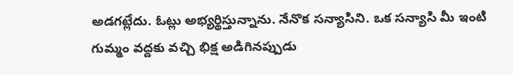అడగట్లేదు. ఓట్లు అభ్యర్థిస్తున్నాను. నేనొక సన్యాసిని. ఒక సన్యాసి మీ ఇంటి గుమ్మం వద్దకు వచ్చి భిక్ష అడిగినప్పుడు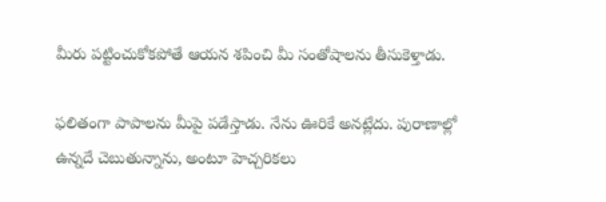మీరు పట్టించుకోకపోతే ఆయన శపించి మీ సంతోషాలను తీసుకెళ్తాడు.

ఫలితంగా పాపాలను మీపై పడేస్తాడు. నేను ఊరికే అనట్లేదు. పురాణాల్లో ఉన్నదే చెబుతున్నాను, అంటూ హెచ్చరికలు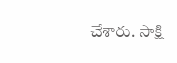చేశారు. సాక్షి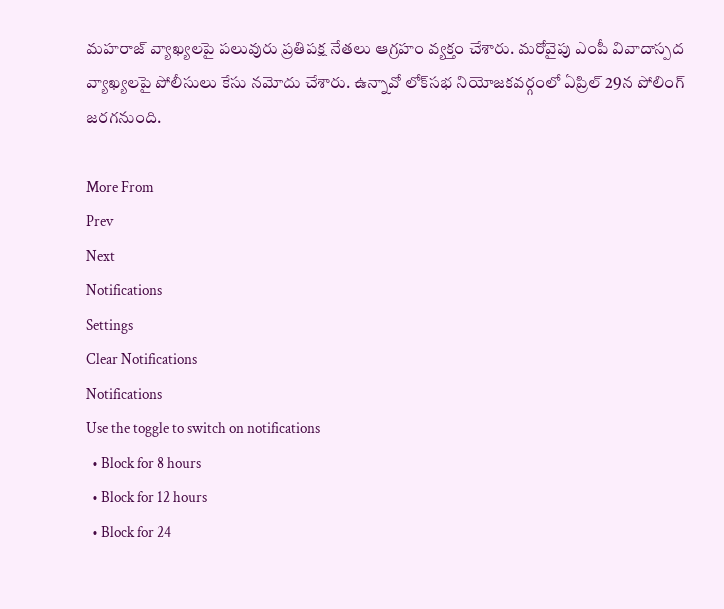మహరాజ్‌ వ్యాఖ్యలపై పలువురు ప్రతిపక్ష నేతలు ఆగ్రహం వ్యక్తం చేశారు. మరోవైపు ఎంపీ వివాదాస్పద వ్యాఖ్యలపై పోలీసులు కేసు నమోదు చేశారు. ఉన్నావో లోక్‌సభ నియోజకవర్గంలో ఏప్రిల్‌ 29న పోలింగ్‌ జరగనుంది.

More From
Prev
Next
Notifications
Settings
Clear Notifications
Notifications
Use the toggle to switch on notifications
  • Block for 8 hours
  • Block for 12 hours
  • Block for 24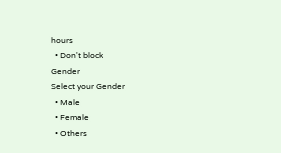hours
  • Don't block
Gender
Select your Gender
  • Male
  • Female
  • Others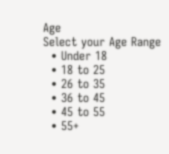Age
Select your Age Range
  • Under 18
  • 18 to 25
  • 26 to 35
  • 36 to 45
  • 45 to 55
  • 55+